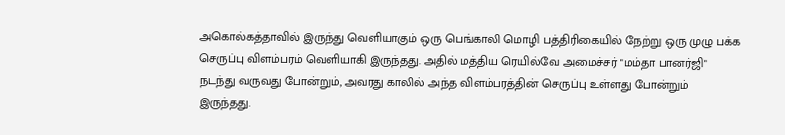அகொல்கத்தாவில் இருந்து வெளியாகும் ஒரு பெங்காலி மொழி பத்திரிகையில் நேற்று ஒரு முழு பக்க செருப்பு விளம்பரம் வெளியாகி இருந்தது. அதில் மத்திய ரெயில்வே அமைச்சர் "மம்தா பானர்ஜி" நடந்து வருவது போன்றும், அவரது காலில் அந்த விளம்பரத்தின் செருப்பு உள்ளது போன்றும் இருந்தது.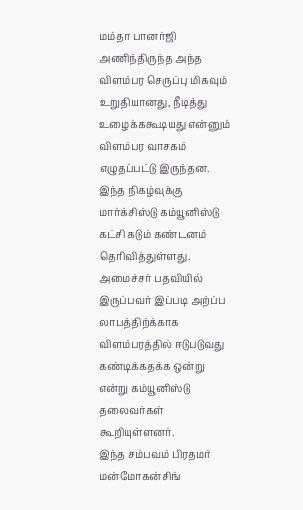மம்தா பானர்ஜி அணிந்திருந்த அந்த விளம்பர செருப்பு மிகவும் உறுதியானது, நீடித்து உழைக்ககூடியது என்னும் விளம்பர வாசகம் எழுதப்பட்டு இருந்தன.
இந்த நிகழ்வுக்கு மார்க்சிஸ்டு கம்யூனிஸ்டு கட்சி கடும் கண்டனம் தெரிவித்துள்ளது. அமைச்சர் பதவியில் இருப்பவர் இப்படி அற்ப்ப லாபத்திற்க்காக விளம்பரத்தில் ஈடுபடுவது கண்டிக்கதக்க ஒன்று என்று கம்யூனிஸ்டு தலைவர்கள் கூறியுள்ளனர்.
இந்த சம்பவம் பிரதமர் மன்மோகன்சிங்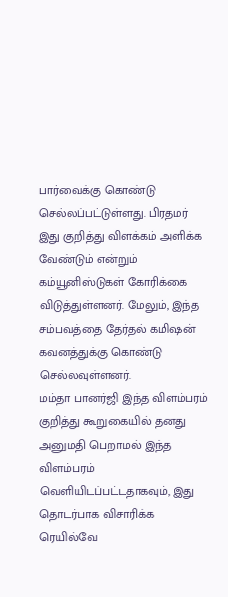பார்வைக்கு கொண்டு செல்லப்பட்டுள்ளது. பிரதமர் இது குறித்து விளக்கம் அளிக்க வேண்டும் என்றும் கம்யூனிஸ்டுகள் கோரிக்கை விடுத்துள்ளனர். மேலும், இந்த சம்பவத்தை தேர்தல் கமிஷன் கவனத்துக்கு கொண்டு செல்லவுள்ளனர்.
மம்தா பானர்ஜி இந்த விளம்பரம் குறித்து கூறுகையில் தனது அனுமதி பெறாமல் இந்த விளம்பரம் வெளியிடப்பட்டதாகவும், இது தொடர்பாக விசாரிக்க ரெயில்வே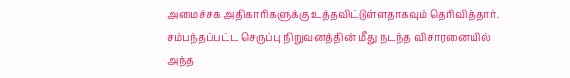அமைச்சக அதிகாரிகளுக்கு உத்தவிட்டுள்ளதாகவும் தெரிவித்தார்.
சம்பந்தப்பட்ட செருப்பு நிறுவனத்தின் மீது நடந்த விசாரனையில் அந்த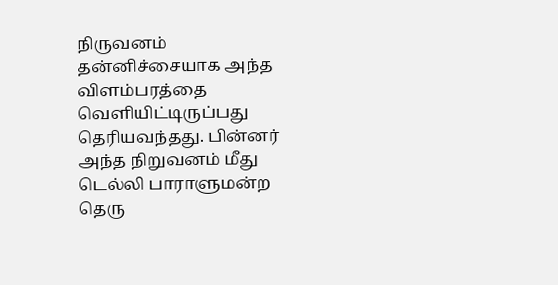நிருவனம் தன்னிச்சையாக அந்த விளம்பரத்தை வெளியிட்டிருப்பது தெரியவந்தது. பின்னர் அந்த நிறுவனம் மீது டெல்லி பாராளுமன்ற தெரு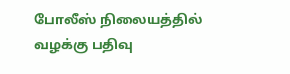போலீஸ் நிலையத்தில் வழக்கு பதிவு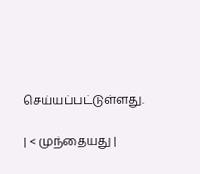செய்யப்பட்டுள்ளது.

| < முந்தையது |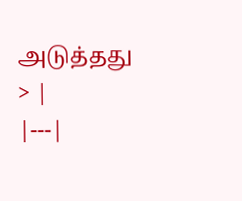அடுத்தது > |
|---|